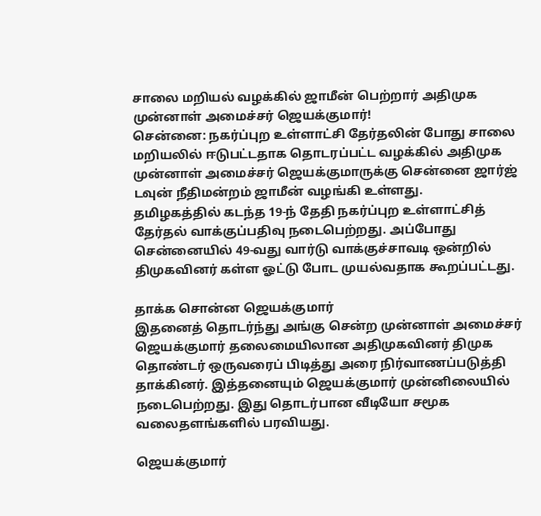சாலை மறியல் வழக்கில் ஜாமீன் பெற்றார் அதிமுக முன்னாள் அமைச்சர் ஜெயக்குமார்!
சென்னை: நகர்ப்புற உள்ளாட்சி தேர்தலின் போது சாலை மறியலில் ஈடுபட்டதாக தொடரப்பட்ட வழக்கில் அதிமுக முன்னாள் அமைச்சர் ஜெயக்குமாருக்கு சென்னை ஜார்ஜ் டவுன் நீதிமன்றம் ஜாமீன் வழங்கி உள்ளது.
தமிழகத்தில் கடந்த 19-ந் தேதி நகர்ப்புற உள்ளாட்சித் தேர்தல் வாக்குப்பதிவு நடைபெற்றது. அப்போது சென்னையில் 49-வது வார்டு வாக்குச்சாவடி ஒன்றில் திமுகவினர் கள்ள ஓட்டு போட முயல்வதாக கூறப்பட்டது.

தாக்க சொன்ன ஜெயக்குமார்
இதனைத் தொடர்ந்து அங்கு சென்ற முன்னாள் அமைச்சர் ஜெயக்குமார் தலைமையிலான அதிமுகவினர் திமுக தொண்டர் ஒருவரைப் பிடித்து அரை நிர்வாணப்படுத்தி தாக்கினர். இத்தனையும் ஜெயக்குமார் முன்னிலையில் நடைபெற்றது. இது தொடர்பான வீடியோ சமூக வலைதளங்களில் பரவியது.

ஜெயக்குமார்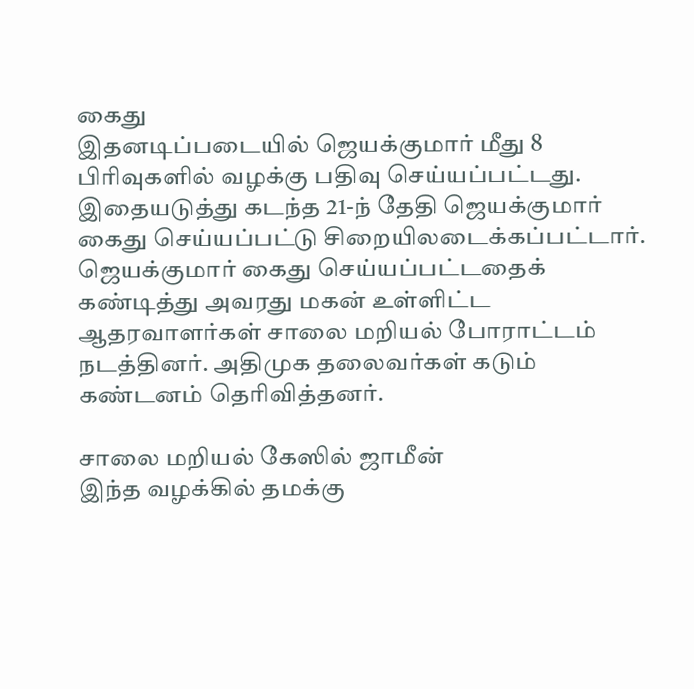கைது
இதனடிப்படையில் ஜெயக்குமார் மீது 8 பிரிவுகளில் வழக்கு பதிவு செய்யப்பட்டது. இதையடுத்து கடந்த 21-ந் தேதி ஜெயக்குமார் கைது செய்யப்பட்டு சிறையிலடைக்கப்பட்டார். ஜெயக்குமார் கைது செய்யப்பட்டதைக் கண்டித்து அவரது மகன் உள்ளிட்ட ஆதரவாளர்கள் சாலை மறியல் போராட்டம் நடத்தினர். அதிமுக தலைவர்கள் கடும் கண்டனம் தெரிவித்தனர்.

சாலை மறியல் கேஸில் ஜாமீன்
இந்த வழக்கில் தமக்கு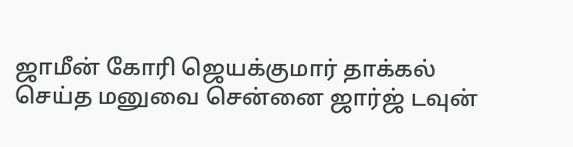ஜாமீன் கோரி ஜெயக்குமார் தாக்கல் செய்த மனுவை சென்னை ஜார்ஜ் டவுன்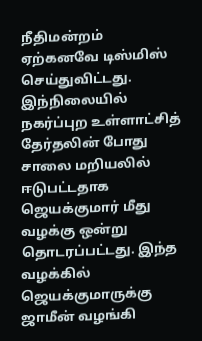நீதிமன்றம் ஏற்கனவே டிஸ்மிஸ் செய்துவிட்டது. இந்நிலையில் நகர்ப்புற உள்ளாட்சித் தேர்தலின் போது சாலை மறியலில் ஈடுபட்டதாக ஜெயக்குமார் மீது வழக்கு ஒன்று தொடரப்பட்டது. இந்த வழக்கில் ஜெயக்குமாருக்கு ஜாமீன் வழங்கி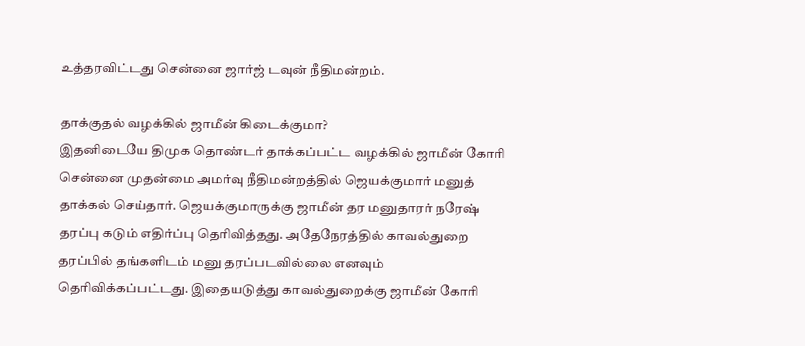உத்தரவிட்டது சென்னை ஜார்ஜ் டவுன் நீதிமன்றம்.

தாக்குதல் வழக்கில் ஜாமீன் கிடைக்குமா?
இதனிடையே திமுக தொண்டர் தாக்கப்பட்ட வழக்கில் ஜாமீன் கோரி சென்னை முதன்மை அமர்வு நீதிமன்றத்தில் ஜெயக்குமார் மனுத் தாக்கல் செய்தார். ஜெயக்குமாருக்கு ஜாமீன் தர மனுதாரர் நரேஷ் தரப்பு கடும் எதிர்ப்பு தெரிவித்தது. அதேநேரத்தில் காவல்துறை தரப்பில் தங்களிடம் மனு தரப்படவில்லை எனவும் தெரிவிக்கப்பட்டது. இதையடுத்து காவல்துறைக்கு ஜாமீன் கோரி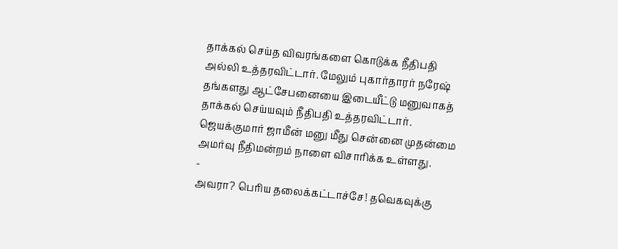தாக்கல் செய்த விவரங்களை கொடுக்க நீதிபதி அல்லி உத்தரவிட்டார். மேலும் புகார்தாரர் நரேஷ் தங்களது ஆட்சேபனையை இடையீட்டு மனுவாகத் தாக்கல் செய்யவும் நீதிபதி உத்தரவிட்டார். ஜெயக்குமார் ஜாமீன் மனு மீது சென்னை முதன்மை அமர்வு நீதிமன்றம் நாளை விசாரிக்க உள்ளது.
-
அவரா? பெரிய தலைக்கட்டாச்சே! தவெகவுக்கு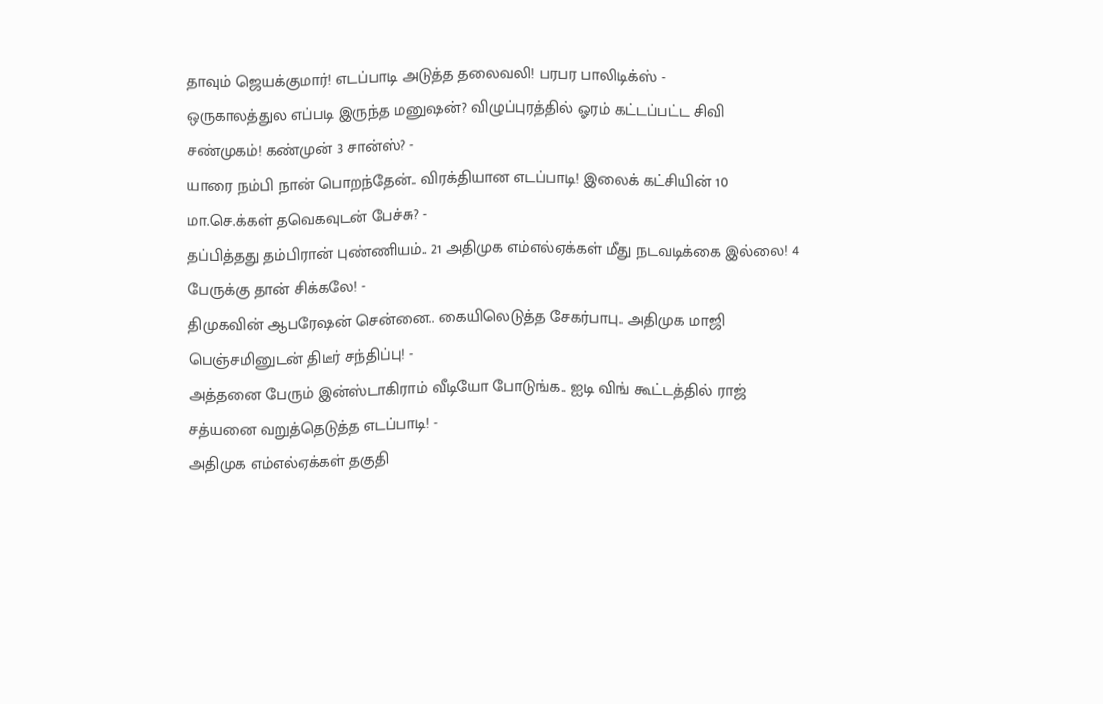தாவும் ஜெயக்குமார்! எடப்பாடி அடுத்த தலைவலி! பரபர பாலிடிக்ஸ் -
ஒருகாலத்துல எப்படி இருந்த மனுஷன்? விழுப்புரத்தில் ஓரம் கட்டப்பட்ட சிவி சண்முகம்! கண்முன் 3 சான்ஸ்? -
யாரை நம்பி நான் பொறந்தேன்.. விரக்தியான எடப்பாடி! இலைக் கட்சியின் 10 மா.செ.க்கள் தவெகவுடன் பேச்சு? -
தப்பித்தது தம்பிரான் புண்ணியம்.. 21 அதிமுக எம்எல்ஏக்கள் மீது நடவடிக்கை இல்லை! 4 பேருக்கு தான் சிக்கலே! -
திமுகவின் ஆபரேஷன் சென்னை.. கையிலெடுத்த சேகர்பாபு.. அதிமுக மாஜி பெஞ்சமினுடன் திடீர் சந்திப்பு! -
அத்தனை பேரும் இன்ஸ்டாகிராம் வீடியோ போடுங்க.. ஐடி விங் கூட்டத்தில் ராஜ் சத்யனை வறுத்தெடுத்த எடப்பாடி! -
அதிமுக எம்எல்ஏக்கள் தகுதி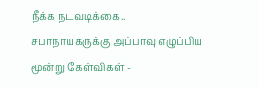நீக்க நடவடிக்கை.. சபாநாயகருக்கு அப்பாவு எழுப்பிய மூன்று கேள்விகள் -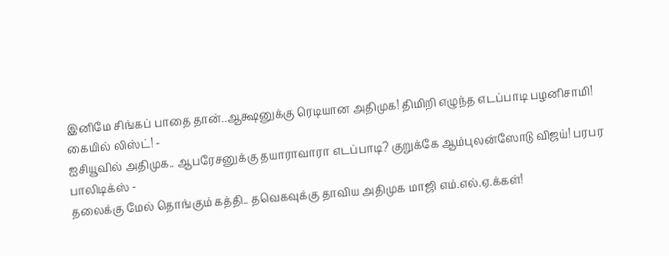இனிமே சிங்கப் பாதை தான்..ஆக்ஷனுக்கு ரெடியான அதிமுக! திமிறி எழுந்த எடப்பாடி பழனிசாமி! கையில் லிஸ்ட்! -
ஐசியூவில் அதிமுக.. ஆபரேசனுக்கு தயாராவாரா எடப்பாடி? குறுக்கே ஆம்புலன்ஸோடு விஜய்! பரபர பாலிடிக்ஸ் -
தலைக்கு மேல் தொங்கும் கத்தி.. தவெகவுக்கு தாவிய அதிமுக மாஜி எம்.எல்.ஏ.க்கள்!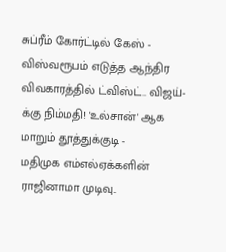சுப்ரீம் கோர்ட்டில் கேஸ் -
விஸ்வரூபம் எடுத்த ஆந்திர விவகாரத்தில் ட்விஸ்ட்.. விஜய்-க்கு நிம்மதி! 'உல்சான்' ஆக மாறும் தூத்துக்குடி -
மதிமுக எம்எல்ஏக்களின் ராஜினாமா முடிவு..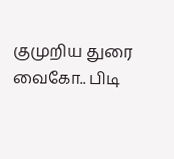குமுறிய துரை வைகோ.. பிடி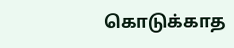கொடுக்காத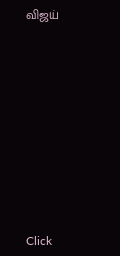விஜய்












Click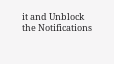it and Unblock the Notifications